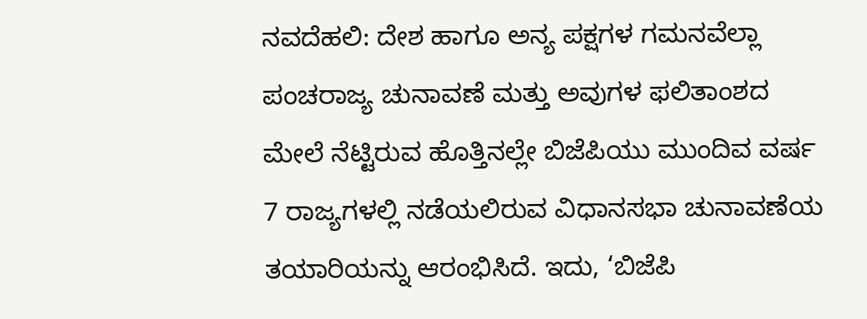ನವದೆಹಲಿ: ದೇಶ ಹಾಗೂ ಅನ್ಯ ಪಕ್ಷಗಳ ಗಮನವೆಲ್ಲಾ ಪಂಚರಾಜ್ಯ ಚುನಾವಣೆ ಮತ್ತು ಅವುಗಳ ಫಲಿತಾಂಶದ ಮೇಲೆ ನೆಟ್ಟಿರುವ ಹೊತ್ತಿನಲ್ಲೇ ಬಿಜೆಪಿಯು ಮುಂದಿವ ವರ್ಷ 7 ರಾಜ್ಯಗಳಲ್ಲಿ ನಡೆಯಲಿರುವ ವಿಧಾನಸಭಾ ಚುನಾವಣೆಯ ತಯಾರಿಯನ್ನು ಆರಂಭಿಸಿದೆ. ಇದು, ‘ಬಿಜೆಪಿ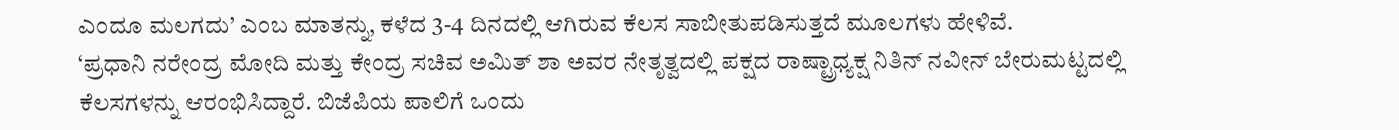ಎಂದೂ ಮಲಗದು’ ಎಂಬ ಮಾತನ್ನು, ಕಳೆದ 3-4 ದಿನದಲ್ಲಿ ಆಗಿರುವ ಕೆಲಸ ಸಾಬೀತುಪಡಿಸುತ್ತದೆ ಮೂಲಗಳು ಹೇಳಿವೆ.
‘ಪ್ರಧಾನಿ ನರೇಂದ್ರ ಮೋದಿ ಮತ್ತು ಕೇಂದ್ರ ಸಚಿವ ಅಮಿತ್ ಶಾ ಅವರ ನೇತೃತ್ವದಲ್ಲಿ ಪಕ್ಷದ ರಾಷ್ಟ್ರಾಧ್ಯಕ್ಷ ನಿತಿನ್ ನವೀನ್ ಬೇರುಮಟ್ಟದಲ್ಲಿ ಕೆಲಸಗಳನ್ನು ಆರಂಭಿಸಿದ್ದಾರೆ. ಬಿಜೆಪಿಯ ಪಾಲಿಗೆ ಒಂದು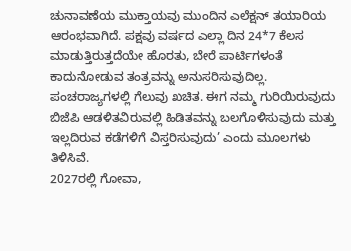ಚುನಾವಣೆಯ ಮುಕ್ತಾಯವು ಮುಂದಿನ ಎಲೆಕ್ಷನ್ ತಯಾರಿಯ ಆರಂಭವಾಗಿದೆ. ಪಕ್ಷವು ವರ್ಷದ ಎಲ್ಲಾ ದಿನ 24*7 ಕೆಲಸ ಮಾಡುತ್ತಿರುತ್ತದೆಯೇ ಹೊರತು, ಬೇರೆ ಪಾರ್ಟಿಗಳಂತೆ ಕಾದುನೋಡುವ ತಂತ್ರವನ್ನು ಅನುಸರಿಸುವುದಿಲ್ಲ. ಪಂಚರಾಜ್ಯಗಳಲ್ಲಿ ಗೆಲುವು ಖಚಿತ. ಈಗ ನಮ್ಮ ಗುರಿಯಿರುವುದು ಬಿಜೆಪಿ ಆಡಳಿತವಿರುವಲ್ಲಿ ಹಿಡಿತವನ್ನು ಬಲಗೊಳಿಸುವುದು ಮತ್ತು ಇಲ್ಲದಿರುವ ಕಡೆಗಳಿಗೆ ವಿಸ್ತರಿಸುವುದು’ ಎಂದು ಮೂಲಗಳು ತಿಳಿಸಿವೆ.
2027ರಲ್ಲಿ ಗೋವಾ,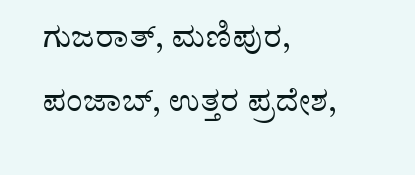ಗುಜರಾತ್, ಮಣಿಪುರ, ಪಂಜಾಬ್, ಉತ್ತರ ಪ್ರದೇಶ,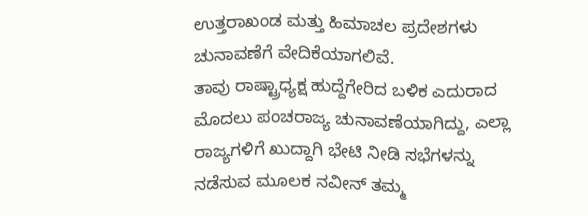ಉತ್ತರಾಖಂಡ ಮತ್ತು ಹಿಮಾಚಲ ಪ್ರದೇಶಗಳು ಚುನಾವಣೆಗೆ ವೇದಿಕೆಯಾಗಲಿವೆ.
ತಾವು ರಾಷ್ಟ್ರಾಧ್ಯಕ್ಷ ಹುದ್ದೆಗೇರಿದ ಬಳಿಕ ಎದುರಾದ ಮೊದಲು ಪಂಚರಾಜ್ಯ ಚುನಾವಣೆಯಾಗಿದ್ದು, ಎಲ್ಲಾ ರಾಜ್ಯಗಳಿಗೆ ಖುದ್ದಾಗಿ ಭೇಟಿ ನೀಡಿ ಸಭೆಗಳನ್ನು ನಡೆಸುವ ಮೂಲಕ ನವೀನ್ ತಮ್ಮ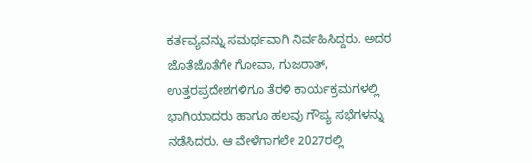ಕರ್ತವ್ಯವನ್ನು ಸಮರ್ಥವಾಗಿ ನಿರ್ವಹಿಸಿದ್ದರು. ಅದರ ಜೊತೆಜೊತೆಗೇ ಗೋವಾ, ಗುಜರಾತ್, ಉತ್ತರಪ್ರದೇಶಗಳಿಗೂ ತೆರಳಿ ಕಾರ್ಯಕ್ರಮಗಳಲ್ಲಿ ಭಾಗಿಯಾದರು ಹಾಗೂ ಹಲವು ಗೌಪ್ಯ ಸಭೆಗಳನ್ನು ನಡೆಸಿದರು. ಆ ವೇಳೆಗಾಗಲೇ 2027ರಲ್ಲಿ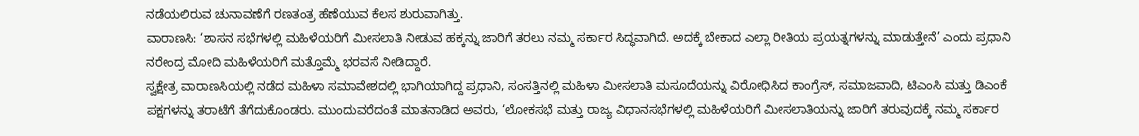ನಡೆಯಲಿರುವ ಚುನಾವಣೆಗೆ ರಣತಂತ್ರ ಹೆಣೆಯುವ ಕೆಲಸ ಶುರುವಾಗಿತ್ತು.
ವಾರಾಣಸಿ: ‘ಶಾಸನ ಸಭೆಗಳಲ್ಲಿ ಮಹಿಳೆಯರಿಗೆ ಮೀಸಲಾತಿ ನೀಡುವ ಹಕ್ಕನ್ನು ಜಾರಿಗೆ ತರಲು ನಮ್ಮ ಸರ್ಕಾರ ಸಿದ್ಧವಾಗಿದೆ. ಅದಕ್ಕೆ ಬೇಕಾದ ಎಲ್ಲಾ ರೀತಿಯ ಪ್ರಯತ್ನಗಳನ್ನು ಮಾಡುತ್ತೇನೆ’ ಎಂದು ಪ್ರಧಾನಿ ನರೇಂದ್ರ ಮೋದಿ ಮಹಿಳೆಯರಿಗೆ ಮತ್ತೊಮ್ಮೆ ಭರವಸೆ ನೀಡಿದ್ದಾರೆ.
ಸ್ವಕ್ಷೇತ್ರ ವಾರಾಣಸಿಯಲ್ಲಿ ನಡೆದ ಮಹಿಳಾ ಸಮಾವೇಶದಲ್ಲಿ ಭಾಗಿಯಾಗಿದ್ದ ಪ್ರಧಾನಿ, ಸಂಸತ್ತಿನಲ್ಲಿ ಮಹಿಳಾ ಮೀಸಲಾತಿ ಮಸೂದೆಯನ್ನು ವಿರೋಧಿಸಿದ ಕಾಂಗ್ರೆಸ್, ಸಮಾಜವಾದಿ, ಟಿಎಂಸಿ ಮತ್ತು ಡಿಎಂಕೆ ಪಕ್ಷಗಳನ್ನು ತರಾಟೆಗೆ ತೆಗೆದುಕೊಂಡರು. ಮುಂದುವರೆದಂತೆ ಮಾತನಾಡಿದ ಅವರು, ‘ಲೋಕಸಭೆ ಮತ್ತು ರಾಜ್ಯ ವಿಧಾನಸಭೆಗಳಲ್ಲಿ ಮಹಿಳೆಯರಿಗೆ ಮೀಸಲಾತಿಯನ್ನು ಜಾರಿಗೆ ತರುವುದಕ್ಕೆ ನಮ್ಮ ಸರ್ಕಾರ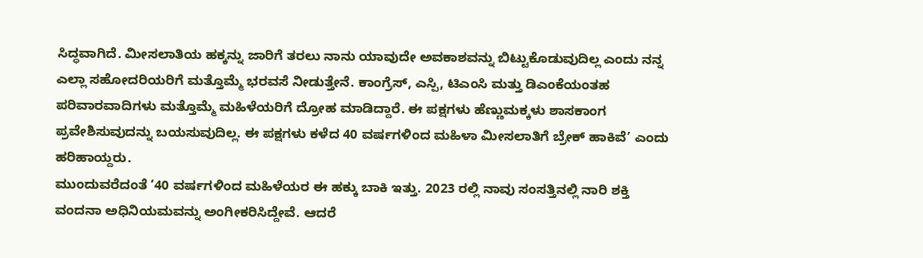ಸಿದ್ಧವಾಗಿದೆ. ಮೀಸಲಾತಿಯ ಹಕ್ಕನ್ನು ಜಾರಿಗೆ ತರಲು ನಾನು ಯಾವುದೇ ಅವಕಾಶವನ್ನು ಬಿಟ್ಟುಕೊಡುವುದಿಲ್ಲ ಎಂದು ನನ್ನ ಎಲ್ಲಾ ಸಹೋದರಿಯರಿಗೆ ಮತ್ತೊಮ್ಮೆ ಭರವಸೆ ನೀಡುತ್ತೇನೆ. ಕಾಂಗ್ರೆಸ್, ಎಸ್ಪಿ, ಟಿಎಂಸಿ ಮತ್ತು ಡಿಎಂಕೆಯಂತಹ ಪರಿವಾರವಾದಿಗಳು ಮತ್ತೊಮ್ಮೆ ಮಹಿಳೆಯರಿಗೆ ದ್ರೋಹ ಮಾಡಿದ್ದಾರೆ. ಈ ಪಕ್ಷಗಳು ಹೆಣ್ಣುಮಕ್ಕಳು ಶಾಸಕಾಂಗ ಪ್ರವೇಶಿಸುವುದನ್ನು ಬಯಸುವುದಿಲ್ಲ. ಈ ಪಕ್ಷಗಳು ಕಳೆದ 40 ವರ್ಷಗಳಿಂದ ಮಹಿಳಾ ಮೀಸಲಾತಿಗೆ ಬ್ರೇಕ್ ಹಾಕಿವೆ’ ಎಂದು ಹರಿಹಾಯ್ದರು.
ಮುಂದುವರೆದಂತೆ ‘40 ವರ್ಷಗಳಿಂದ ಮಹಿಳೆಯರ ಈ ಹಕ್ಕು ಬಾಕಿ ಇತ್ತು. 2023 ರಲ್ಲಿ ನಾವು ಸಂಸತ್ತಿನಲ್ಲಿ ನಾರಿ ಶಕ್ತಿ ವಂದನಾ ಅಧಿನಿಯಮವನ್ನು ಅಂಗೀಕರಿಸಿದ್ದೇವೆ. ಆದರೆ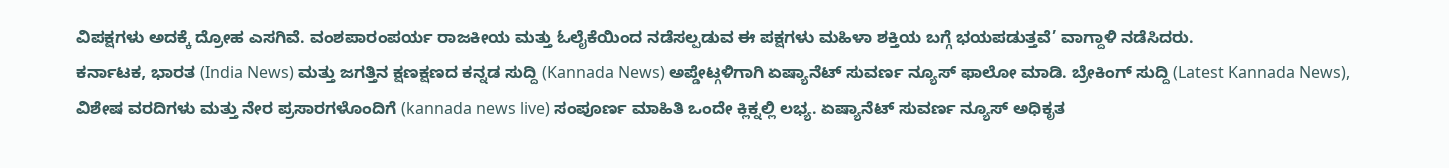ವಿಪಕ್ಷಗಳು ಅದಕ್ಕೆ ದ್ರೋಹ ಎಸಗಿವೆ. ವಂಶಪಾರಂಪರ್ಯ ರಾಜಕೀಯ ಮತ್ತು ಓಲೈಕೆಯಿಂದ ನಡೆಸಲ್ಪಡುವ ಈ ಪಕ್ಷಗಳು ಮಹಿಳಾ ಶಕ್ತಿಯ ಬಗ್ಗೆ ಭಯಪಡುತ್ತವೆ’ ವಾಗ್ದಾಳಿ ನಡೆಸಿದರು.
ಕರ್ನಾಟಕ, ಭಾರತ (India News) ಮತ್ತು ಜಗತ್ತಿನ ಕ್ಷಣಕ್ಷಣದ ಕನ್ನಡ ಸುದ್ದಿ (Kannada News) ಅಪ್ಡೇಟ್ಗಳಿಗಾಗಿ ಏಷ್ಯಾನೆಟ್ ಸುವರ್ಣ ನ್ಯೂಸ್ ಫಾಲೋ ಮಾಡಿ. ಬ್ರೇಕಿಂಗ್ ಸುದ್ದಿ (Latest Kannada News), ವಿಶೇಷ ವರದಿಗಳು ಮತ್ತು ನೇರ ಪ್ರಸಾರಗಳೊಂದಿಗೆ (kannada news live) ಸಂಪೂರ್ಣ ಮಾಹಿತಿ ಒಂದೇ ಕ್ಲಿಕ್ನಲ್ಲಿ ಲಭ್ಯ. ಏಷ್ಯಾನೆಟ್ ಸುವರ್ಣ ನ್ಯೂಸ್ ಅಧಿಕೃತ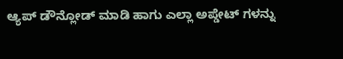ಆ್ಯಪ್ ಡೌನ್ಲೋಡ್ ಮಾಡಿ ಹಾಗು ಎಲ್ಲಾ ಅಪ್ಡೇಟ್ ಗಳನ್ನು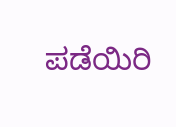ಪಡೆಯಿರಿ